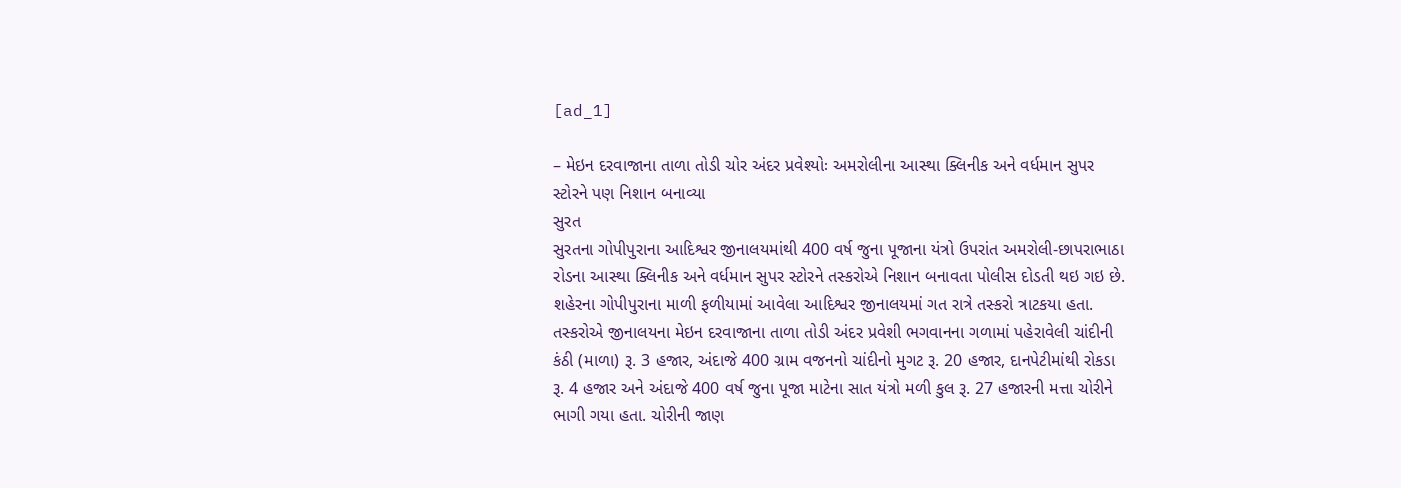[ad_1]

– મેઇન દરવાજાના તાળા તોડી ચોર અંદર પ્રવેશ્યોઃ અમરોલીના આસ્થા ક્લિનીક અને વર્ધમાન સુપર સ્ટોરને પણ નિશાન બનાવ્યા
સુરત
સુરતના ગોપીપુરાના આદિશ્વર જીનાલયમાંથી 400 વર્ષ જુના પૂજાના યંત્રો ઉપરાંત અમરોલી-છાપરાભાઠા રોડના આસ્થા ક્લિનીક અને વર્ધમાન સુપર સ્ટોરને તસ્કરોએ નિશાન બનાવતા પોલીસ દોડતી થઇ ગઇ છે.
શહેરના ગોપીપુરાના માળી ફળીયામાં આવેલા આદિશ્વર જીનાલયમાં ગત રાત્રે તસ્કરો ત્રાટકયા હતા. તસ્કરોએ જીનાલયના મેઇન દરવાજાના તાળા તોડી અંદર પ્રવેશી ભગવાનના ગળામાં પહેરાવેલી ચાંદીની કંઠી (માળા) રૂ. 3 હજાર, અંદાજે 400 ગ્રામ વજનનો ચાંદીનો મુગટ રૂ. 20 હજાર, દાનપેટીમાંથી રોકડા રૂ. 4 હજાર અને અંદાજે 400 વર્ષ જુના પૂજા માટેના સાત યંત્રો મળી કુલ રૂ. 27 હજારની મત્તા ચોરીને ભાગી ગયા હતા. ચોરીની જાણ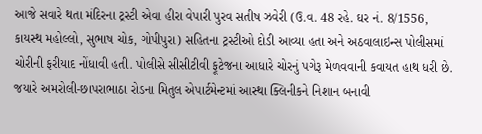આજે સવારે થતા મંદિરના ટ્રસ્ટી એવા હીરા વેપારી પુરવ સતીષ ઝવેરી (ઉ.વ. 48 રહે. ઘર નં. 8/1556, કાયસ્થ મહોલ્લો, સુભાષ ચોક, ગોપીપુરા) સહિતના ટ્રસ્ટીઓ દોડી આવ્યા હતા અને અઠવાલાઇન્સ પોલીસમાં ચોરીની ફરીયાદ નોંધાવી હતી. પોલીસે સીસીટીવી ફૂટેજના આધારે ચોરનું પગેરૂ મેળવવાની કવાયત હાથ ધરી છે. જયારે અમરોલી-છાપરાભાઠા રોડના મિતુલ એપાર્ટમેન્ટમાં આસ્થા ક્લિનીકને નિશાન બનાવી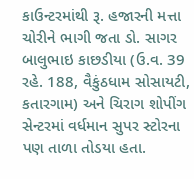કાઉન્ટરમાંથી રૂ. હજારની મત્તા ચોરીને ભાગી જતા ડો. સાગર બાલુભાઇ કાછડીયા (ઉ.વ. 39 રહે. 188, વૈકુંઠધામ સોસાયટી, કતારગામ) અને ચિરાગ શોપીંગ સેન્ટરમાં વર્ધમાન સુપર સ્ટોરના પણ તાળા તોડયા હતા.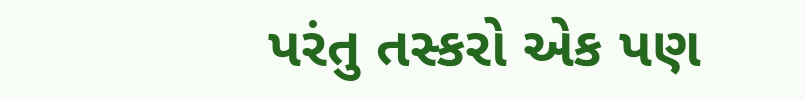પરંતુ તસ્કરો એક પણ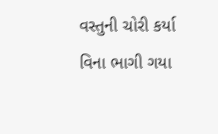વસ્તુની ચોરી કર્યા વિના ભાગી ગયા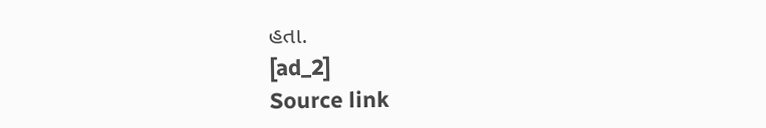હતા.
[ad_2]
Source link